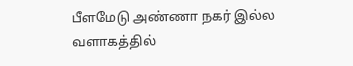பீளமேடு அண்ணா நகர் இல்ல வளாகத்தில்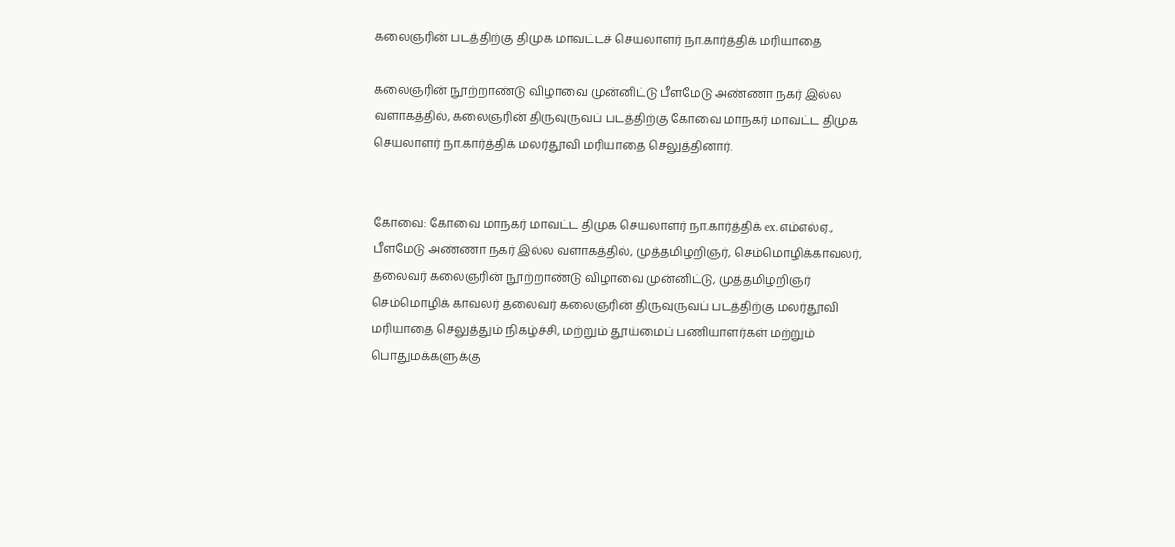கலைஞரின் படத்திற்கு திமுக மாவட்டச் செயலாளர் நா.கார்த்திக் மரியாதை

கலைஞரின் நூற்றாண்டு விழாவை முன்னிட்டு பீளமேடு அண்ணா நகர் இல்ல வளாகத்தில், கலைஞரின் திருவுருவப் படத்திற்கு கோவை மாநகர் மாவட்ட திமுக செயலாளர் நா.கார்த்திக் மலர்தூவி மரியாதை செலுத்தினார்.


கோவை: கோவை மாநகர் மாவட்ட திமுக செயலாளர் நா.கார்த்திக் ex.எம்எல்ஏ., பீளமேடு அண்ணா நகர் இல்ல வளாகத்தில், முத்தமிழறிஞர், செம்மொழிக்காவலர், தலைவர் கலைஞரின் நூற்றாண்டு விழாவை முன்னிட்டு, முத்தமிழறிஞர் செம்மொழிக் காவலர் தலைவர் கலைஞரின் திருவுருவப் படத்திற்கு மலர்தூவி மரியாதை செலுத்தும் நிகழ்ச்சி, மற்றும் தூய்மைப் பணியாளர்கள் மற்றும் பொதுமக்களுக்கு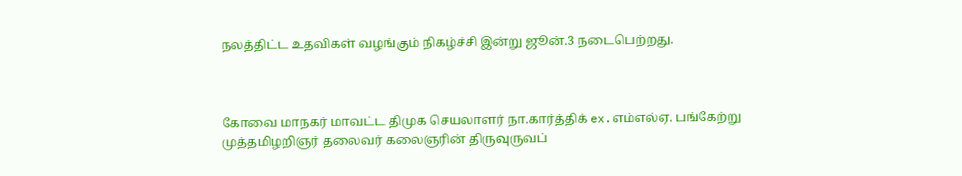நலத்திட்ட உதவிகள் வழங்கும் நிகழ்ச்சி இன்று ஜூன்.3 நடைபெற்றது.



கோவை மாநகர் மாவட்ட திமுக செயலாளர் நா.கார்த்திக் ex.எம்எல்ஏ. பங்கேற்று முத்தமிழறிஞர் தலைவர் கலைஞரின் திருவுருவப்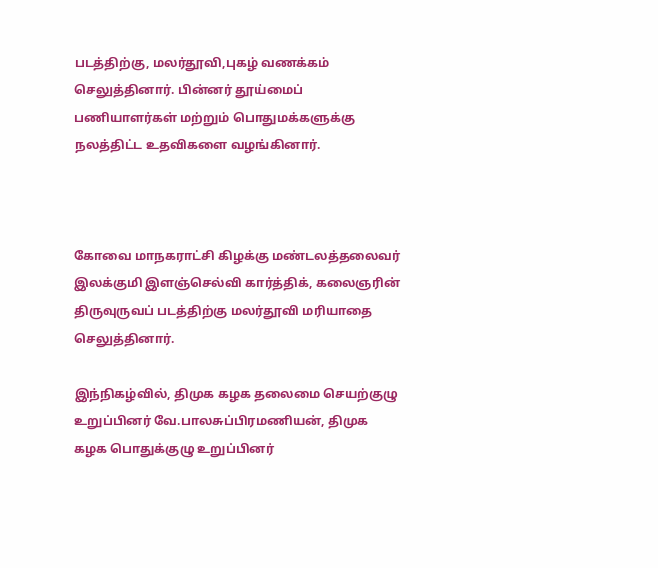படத்திற்கு, மலர்தூவி,புகழ் வணக்கம் செலுத்தினார். பின்னர் தூய்மைப் பணியாளர்கள் மற்றும் பொதுமக்களுக்கு நலத்திட்ட உதவிகளை வழங்கினார்.



கோவை மாநகராட்சி கிழக்கு மண்டலத்தலைவர் இலக்குமி இளஞ்செல்வி கார்த்திக், கலைஞரின் திருவுருவப் படத்திற்கு மலர்தூவி மரியாதை செலுத்தினார்.

இந்நிகழ்வில், திமுக கழக தலைமை செயற்குழு உறுப்பினர் வே.பாலசுப்பிரமணியன், திமுக கழக பொதுக்குழு உறுப்பினர்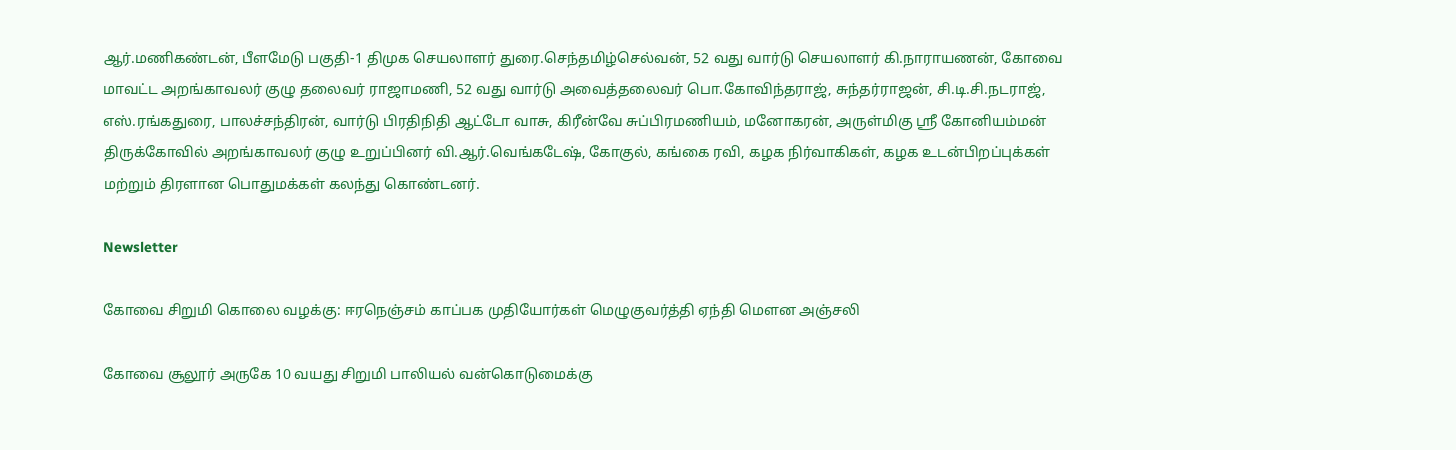ஆர்.மணிகண்டன், பீளமேடு பகுதி-1 திமுக செயலாளர் துரை.செந்தமிழ்செல்வன், 52 வது வார்டு செயலாளர் கி.நாராயணன், கோவை மாவட்ட அறங்காவலர் குழு தலைவர் ராஜாமணி, 52 வது வார்டு அவைத்தலைவர் பொ.கோவிந்தராஜ், சுந்தர்ராஜன், சி.டி.சி.நடராஜ், எஸ்.ரங்கதுரை, பாலச்சந்திரன், வார்டு பிரதிநிதி ஆட்டோ வாசு, கிரீன்வே சுப்பிரமணியம், மனோகரன், அருள்மிகு ஸ்ரீ‌ கோனியம்மன் திருக்கோவில் அறங்காவலர் குழு உறுப்பினர் வி.ஆர்.வெங்கடேஷ், கோகுல், கங்கை ரவி, கழக நிர்வாகிகள், கழக உடன்பிறப்புக்கள் மற்றும் திரளான பொதுமக்கள் கலந்து கொண்டனர்.

Newsletter

கோவை சிறுமி கொலை வழக்கு: ஈரநெஞ்சம் காப்பக முதியோர்கள் மெழுகுவர்த்தி ஏந்தி மௌன அஞ்சலி

கோவை சூலூர் அருகே 10 வயது சிறுமி பாலியல் வன்கொடுமைக்கு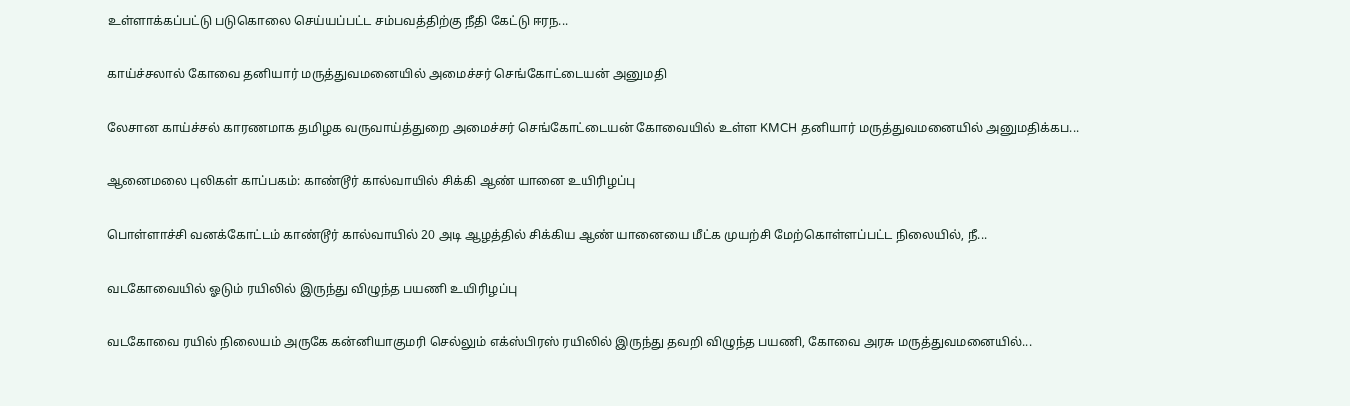உள்ளாக்கப்பட்டு படுகொலை செய்யப்பட்ட சம்பவத்திற்கு நீதி கேட்டு ஈரந...

காய்ச்சலால் கோவை தனியார் மருத்துவமனையில் அமைச்சர் செங்கோட்டையன் அனுமதி

லேசான காய்ச்சல் காரணமாக தமிழக வருவாய்த்துறை அமைச்சர் செங்கோட்டையன் கோவையில் உள்ள KMCH தனியார் மருத்துவமனையில் அனுமதிக்கப...

ஆனைமலை புலிகள் காப்பகம்: காண்டூர் கால்வாயில் சிக்கி ஆண் யானை உயிரிழப்பு

பொள்ளாச்சி வனக்கோட்டம் காண்டூர் கால்வாயில் 20 அடி ஆழத்தில் சிக்கிய ஆண் யானையை மீட்க முயற்சி மேற்கொள்ளப்பட்ட நிலையில், நீ...

வடகோவையில் ஓடும் ரயிலில் இருந்து விழுந்த பயணி உயிரிழப்பு

வடகோவை ரயில் நிலையம் அருகே கன்னியாகுமரி செல்லும் எக்ஸ்பிரஸ் ரயிலில் இருந்து தவறி விழுந்த பயணி, கோவை அரசு மருத்துவமனையில்...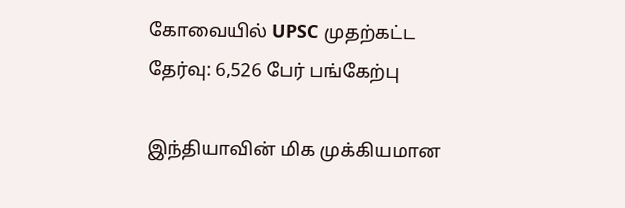கோவையில் UPSC முதற்கட்ட தேர்வு: 6,526 பேர் பங்கேற்பு

இந்தியாவின் மிக முக்கியமான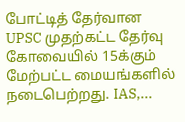போட்டித் தேர்வான UPSC முதற்கட்ட தேர்வு கோவையில் 15க்கும் மேற்பட்ட மையங்களில் நடைபெற்றது. IAS,...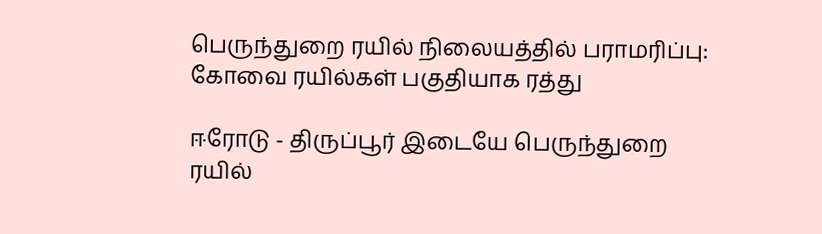பெருந்துறை ரயில் நிலையத்தில் பராமரிப்பு: கோவை ரயில்கள் பகுதியாக ரத்து

ஈரோடு - திருப்பூர் இடையே பெருந்துறை ரயில்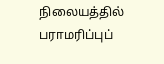நிலையத்தில் பராமரிப்புப்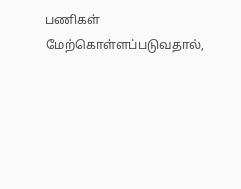பணிகள் மேற்கொள்ளப்படுவதால்,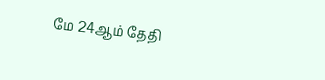மே 24ஆம் தேதி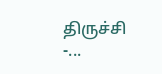திருச்சி -...